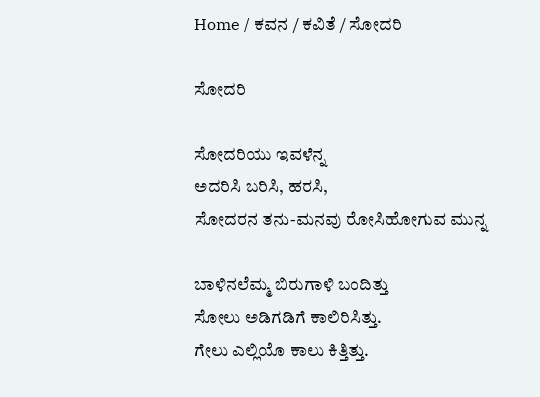Home / ಕವನ / ಕವಿತೆ / ಸೋದರಿ

ಸೋದರಿ

ಸೋದರಿಯು ಇವಳೆನ್ನ
ಅದರಿಸಿ ಬರಿಸಿ, ಹರಸಿ,
ಸೋದರನ ತನು-ಮನವು ರೋಸಿಹೋಗುವ ಮುನ್ನ

ಬಾಳಿನಲೆಮ್ಮ ಬಿರುಗಾಳಿ ಬಂದಿತ್ತು
ಸೋಲು ಅಡಿಗಡಿಗೆ ಕಾಲಿರಿಸಿತ್ತು.
ಗೇಲು ಎಲ್ಲಿಯೊ ಕಾಲು ಕಿತ್ತಿತ್ತು.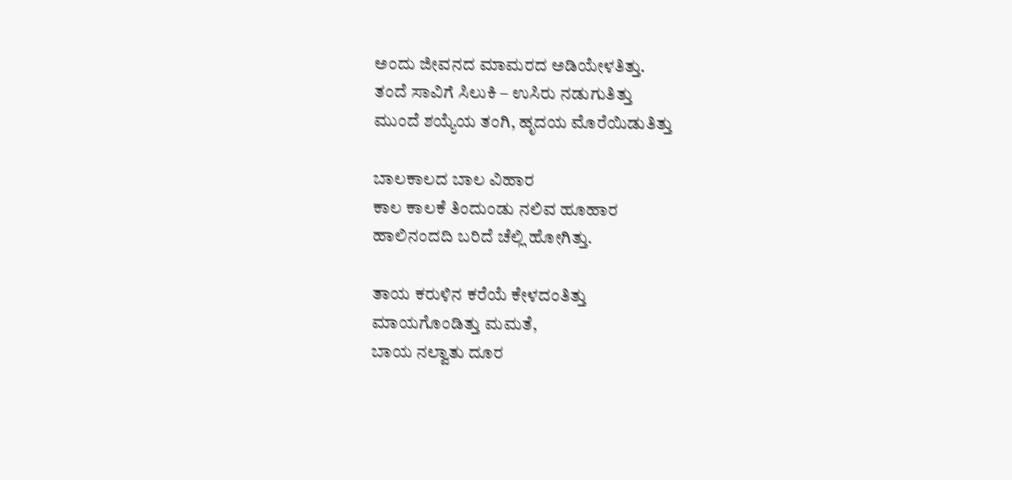ಅಂದು ಜೀವನದ ಮಾಮರದ ಅಡಿಯೇಳತಿತ್ತು.
ತಂದೆ ಸಾವಿಗೆ ಸಿಲುಕಿ – ಉಸಿರು ನಡುಗುತಿತ್ತು
ಮುಂದೆ ಶಯ್ಯೆಯ ತಂಗಿ, ಹೃದಯ ಮೊರೆಯಿಡುತಿತ್ತು

ಬಾಲಕಾಲದ ಬಾಲ ವಿಹಾರ
ಕಾಲ ಕಾಲಕೆ ತಿಂದುಂಡು ನಲಿವ ಹೂಹಾರ
ಹಾಲಿನಂದದಿ ಬರಿದೆ ಚೆಲ್ಲಿ ಹೋಗಿತ್ತು.

ತಾಯ ಕರುಳಿನ ಕರೆಯೆ ಕೇಳದಂತಿತ್ತು
ಮಾಯಗೊಂಡಿತ್ತು ಮಮತೆ,
ಬಾಯ ನಲ್ವಾತು ದೂರ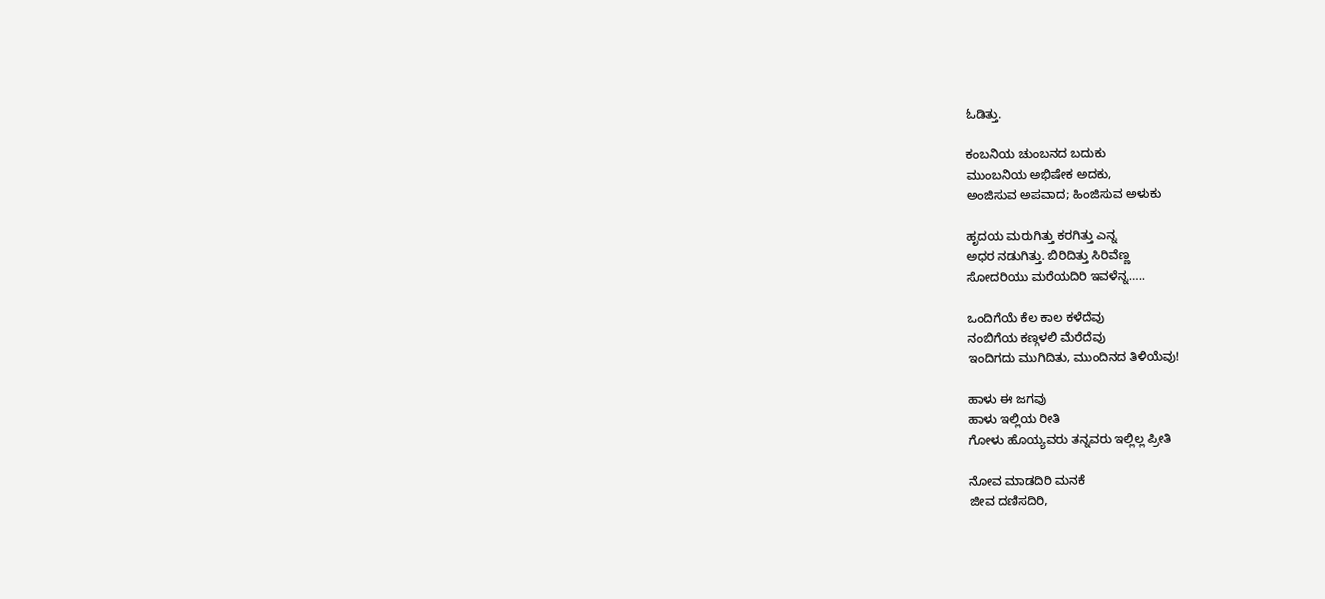ಓಡಿತ್ತು.

ಕಂಬನಿಯ ಚುಂಬನದ ಬದುಕು
ಮುಂಬನಿಯ ಅಭಿಷೇಕ ಅದಕು,
ಅಂಜಿಸುವ ಅಪವಾದ; ಹಿಂಜಿಸುವ ಅಳುಕು

ಹೃದಯ ಮರುಗಿತ್ತು ಕರಗಿತ್ತು ಎನ್ನ
ಅಧರ ನಡುಗಿತ್ತು. ಬಿರಿದಿತ್ತು ಸಿರಿವೆಣ್ಣ
ಸೋದರಿಯು ಮರೆಯದಿರಿ ಇವಳೆನ್ನ…..

ಒಂದಿಗೆಯೆ ಕೆಲ ಕಾಲ ಕಳೆದೆವು
ನಂಬಿಗೆಯ ಕಣ್ಗಳಲಿ ಮೆರೆದೆವು
ಇಂದಿಗದು ಮುಗಿದಿತು, ಮುಂದಿನದ ತಿಳಿಯೆವು!

ಹಾಳು ಈ ಜಗವು
ಹಾಳು ಇಲ್ಲಿಯ ರೀತಿ
ಗೋಳು ಹೊಯ್ಯವರು ತನ್ನವರು ಇಲ್ಲಿಲ್ಲ ಪ್ರೀತಿ

ನೋವ ಮಾಡದಿರಿ ಮನಕೆ
ಜೀವ ದಣಿಸದಿರಿ,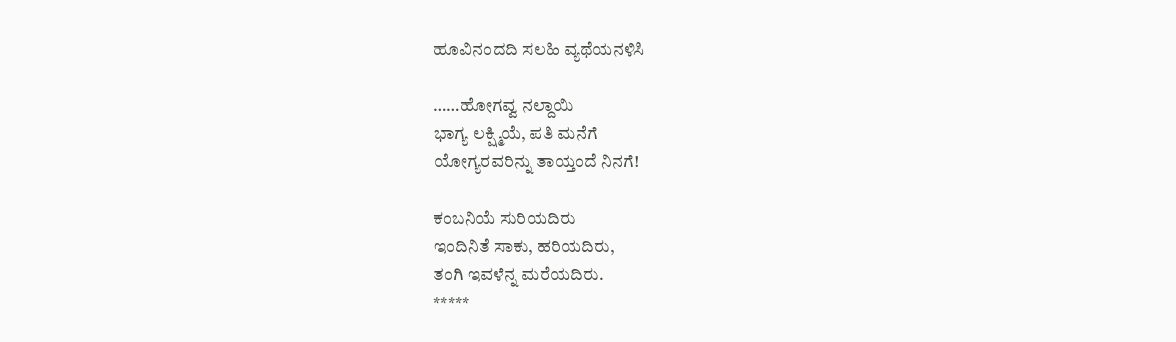ಹೂವಿನಂದದಿ ಸಲಹಿ ವ್ಯಥೆಯನಳಿಸಿ

……ಹೋಗವ್ವ ನಲ್ದಾಯಿ
ಭಾಗ್ಯ ಲಕ್ಷ್ಮಿಯೆ, ಪತಿ ಮನೆಗೆ
ಯೋಗ್ಯರವರಿನ್ನು ತಾಯ್ತಂದೆ ನಿನಗೆ!

ಕಂಬನಿಯೆ ಸುರಿಯದಿರು
ಇಂದಿನಿತೆ ಸಾಕು, ಹರಿಯದಿರು,
ತಂಗಿ ಇವಳೆನ್ನ ಮರೆಯದಿರು.
*****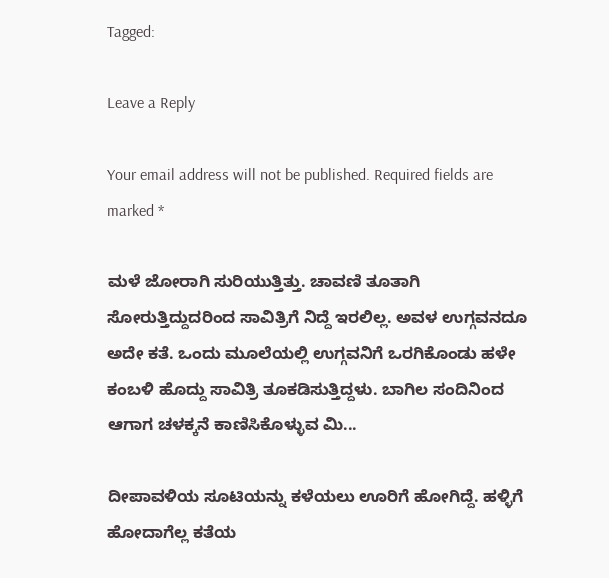Tagged:

Leave a Reply

Your email address will not be published. Required fields are marked *

ಮಳೆ ಜೋರಾಗಿ ಸುರಿಯುತ್ತಿತ್ತು. ಚಾವಣಿ ತೂತಾಗಿ ಸೋರುತ್ತಿದ್ದುದರಿಂದ ಸಾವಿತ್ರಿಗೆ ನಿದ್ದೆ ಇರಲಿಲ್ಲ. ಅವಳ ಉಗ್ಗವನದೂ ಅದೇ ಕತೆ. ಒಂದು ಮೂಲೆಯಲ್ಲಿ ಉಗ್ಗವನಿಗೆ ಒರಗಿಕೊಂಡು ಹಳೇ ಕಂಬಳಿ ಹೊದ್ದು ಸಾವಿತ್ರಿ ತೂಕಡಿಸುತ್ತಿದ್ದಳು. ಬಾಗಿಲ ಸಂದಿನಿಂದ ಆಗಾಗ ಚಳಕ್ಕನೆ ಕಾಣಿಸಿಕೊಳ್ಳುವ ಮಿ...

ದೀಪಾವಳಿಯ ಸೂಟಿಯನ್ನು ಕಳೆಯಲು ಊರಿಗೆ ಹೋಗಿದ್ದೆ. ಹಳ್ಳಿಗೆ ಹೋದಾಗೆಲ್ಲ ಕತೆಯ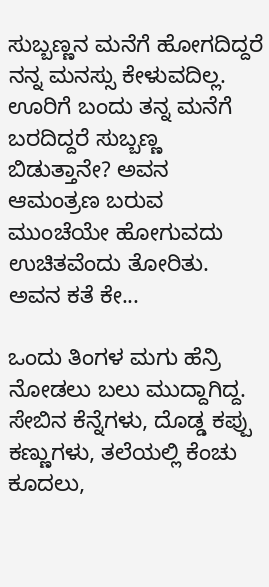ಸುಬ್ಬಣ್ಣನ ಮನೆಗೆ ಹೋಗದಿದ್ದರೆ ನನ್ನ ಮನಸ್ಸು ಕೇಳುವದಿಲ್ಲ. ಊರಿಗೆ ಬಂದು ತನ್ನ ಮನೆಗೆ ಬರದಿದ್ದರೆ ಸುಬ್ಬಣ್ಣ ಬಿಡುತ್ತಾನೇ? ಅವನ ಆಮಂತ್ರಣ ಬರುವ ಮುಂಚೆಯೇ ಹೋಗುವದು ಉಚಿತವೆಂದು ತೋರಿತು. ಅವನ ಕತೆ ಕೇ...

ಒಂದು ತಿಂಗಳ ಮಗು ಹೆನ್ರಿ ನೋಡಲು ಬಲು ಮುದ್ದಾಗಿದ್ದ. ಸೇಬಿನ ಕೆನ್ನೆಗಳು, ದೊಡ್ಡ ಕಪ್ಪು ಕಣ್ಣುಗಳು, ತಲೆಯಲ್ಲಿ ಕೆಂಚು ಕೂದಲು,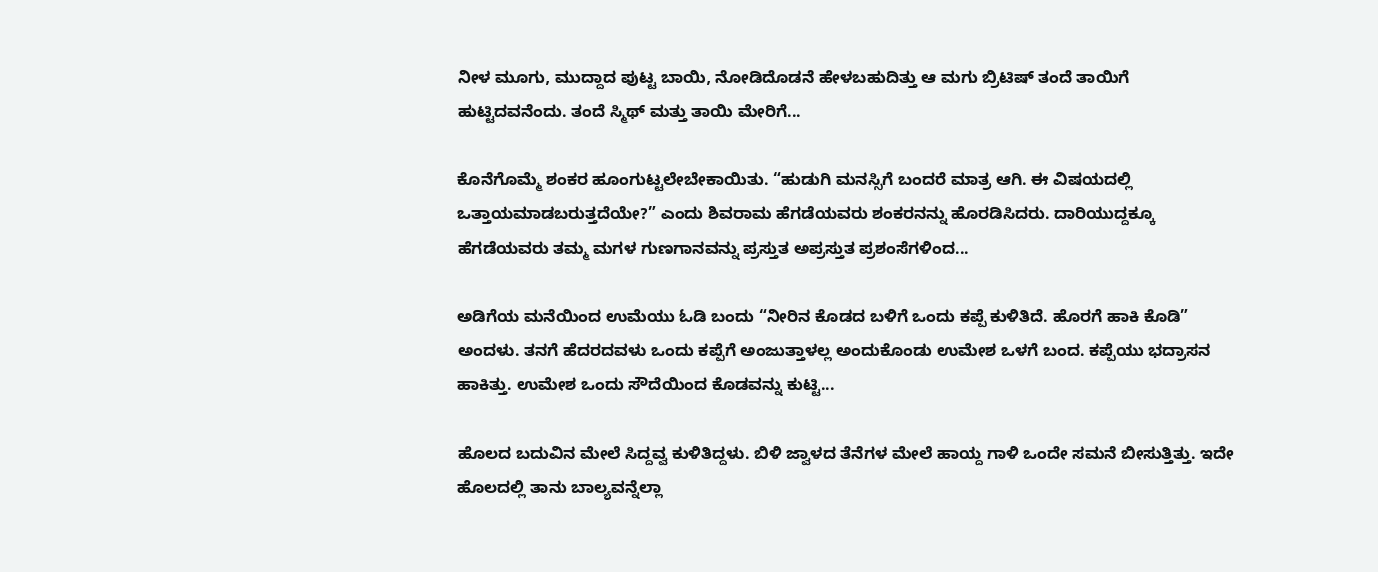ನೀಳ ಮೂಗು, ಮುದ್ದಾದ ಪುಟ್ಟ ಬಾಯಿ, ನೋಡಿದೊಡನೆ ಹೇಳಬಹುದಿತ್ತು ಆ ಮಗು ಬ್ರಿಟಿಷ್ ತಂದೆ ತಾಯಿಗೆ ಹುಟ್ಟಿದವನೆಂದು. ತಂದೆ ಸ್ಮಿಥ್ ಮತ್ತು ತಾಯಿ ಮೇರಿಗೆ...

ಕೊನೆಗೊಮ್ಮೆ ಶಂಕರ ಹೂಂಗುಟ್ಟಲೇಬೇಕಾಯಿತು. “ಹುಡುಗಿ ಮನಸ್ಸಿಗೆ ಬಂದರೆ ಮಾತ್ರ ಆಗಿ. ಈ ವಿಷಯದಲ್ಲಿ ಒತ್ತಾಯಮಾಡಬರುತ್ತದೆಯೇ?” ಎಂದು ಶಿವರಾಮ ಹೆಗಡೆಯವರು ಶಂಕರನನ್ನು ಹೊರಡಿಸಿದರು. ದಾರಿಯುದ್ದಕ್ಕೂ ಹೆಗಡೆಯವರು ತಮ್ಮ ಮಗಳ ಗುಣಗಾನವನ್ನು ಪ್ರಸ್ತುತ ಅಪ್ರಸ್ತುತ ಪ್ರಶಂಸೆಗಳಿಂದ...

ಅಡಿಗೆಯ ಮನೆಯಿಂದ ಉಮೆಯು ಓಡಿ ಬಂದು “ನೀರಿನ ಕೊಡದ ಬಳಿಗೆ ಒಂದು ಕಪ್ಪೆ ಕುಳಿತಿದೆ. ಹೊರಗೆ ಹಾಕಿ ಕೊಡಿ” ಅಂದಳು. ತನಗೆ ಹೆದರದವಳು ಒಂದು ಕಪ್ಪೆಗೆ ಅಂಜುತ್ತಾಳಲ್ಲ ಅಂದುಕೊಂಡು ಉಮೇಶ ಒಳಗೆ ಬಂದ. ಕಪ್ಪೆಯು ಭದ್ರಾಸನ ಹಾಕಿತ್ತು. ಉಮೇಶ ಒಂದು ಸೌದೆಯಿಂದ ಕೊಡವನ್ನು ಕುಟ್ಟಿ...

ಹೊಲದ ಬದುವಿನ ಮೇಲೆ ಸಿದ್ದವ್ವ ಕುಳಿತಿದ್ದಳು. ಬಿಳಿ ಜ್ವಾಳದ ತೆನೆಗಳ ಮೇಲೆ ಹಾಯ್ದ ಗಾಳಿ ಒಂದೇ ಸಮನೆ ಬೀಸುತ್ತಿತ್ತು. ಇದೇ ಹೊಲದಲ್ಲಿ ತಾನು ಬಾಲ್ಯವನ್ನೆಲ್ಲಾ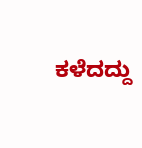ಕಳೆದದ್ದು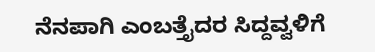ನೆನಪಾಗಿ ಎಂಬತ್ತೈದರ ಸಿದ್ದವ್ವಳಿಗೆ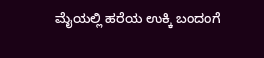ಮೈಯಲ್ಲಿ ಹರೆಯ ಉಕ್ಕಿ ಬಂದಂಗೆ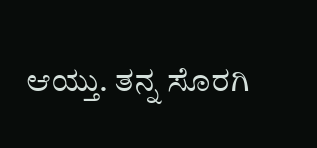ಆಯ್ತು. ತನ್ನ ಸೊರಗಿ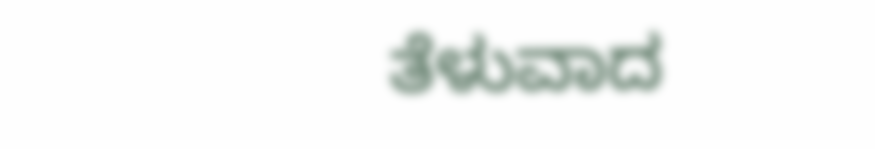ತೆಳುವಾದ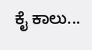ಕೈ ಕಾಲು...